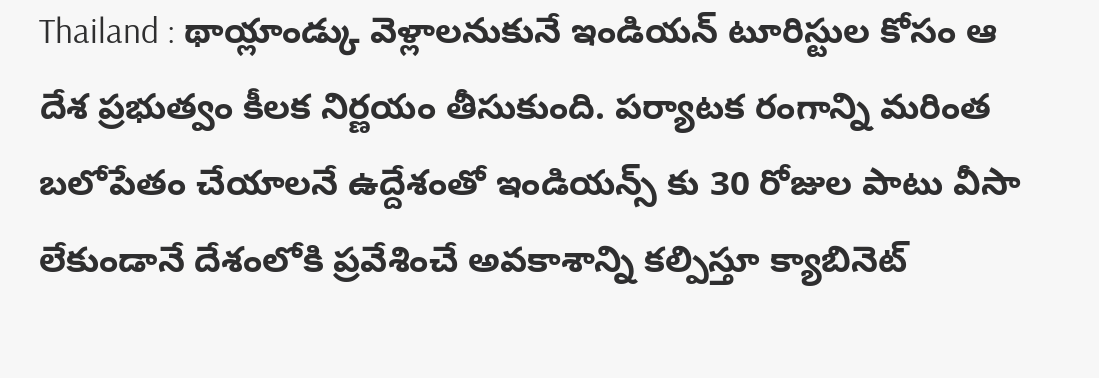Thailand : థాయ్లాండ్కు వెళ్లాలనుకునే ఇండియన్ టూరిస్టుల కోసం ఆ దేశ ప్రభుత్వం కీలక నిర్ణయం తీసుకుంది. పర్యాటక రంగాన్ని మరింత బలోపేతం చేయాలనే ఉద్దేశంతో ఇండియన్స్ కు 30 రోజుల పాటు వీసా లేకుండానే దేశంలోకి ప్రవేశించే అవకాశాన్ని కల్పిస్తూ క్యాబినెట్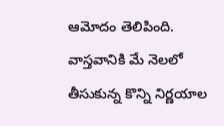ఆమోదం తెలిపింది. వాస్తవానికి మే నెలలో తీసుకున్న కొన్ని నిర్ణయాల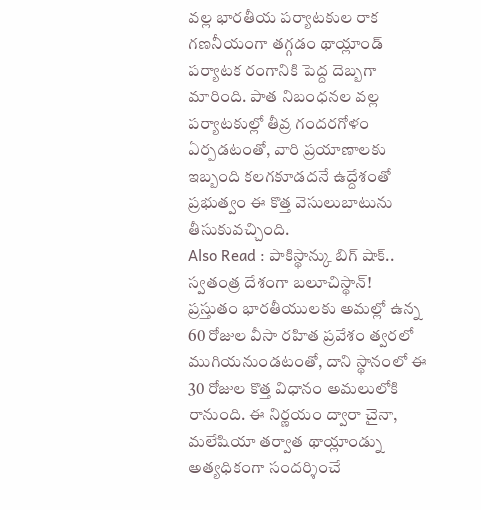వల్ల భారతీయ పర్యాటకుల రాక గణనీయంగా తగ్గడం థాయ్లాండ్ పర్యాటక రంగానికి పెద్ద దెబ్బగా మారింది. పాత నిబంధనల వల్ల పర్యాటకుల్లో తీవ్ర గందరగోళం ఏర్పడటంతో, వారి ప్రయాణాలకు ఇబ్బంది కలగకూడదనే ఉద్దేశంతో ప్రభుత్వం ఈ కొత్త వెసులుబాటును తీసుకువచ్చింది.
Also Read : పాకిస్థాన్కు బిగ్ షాక్.. స్వతంత్ర దేశంగా బలూచిస్థాన్!
ప్రస్తుతం భారతీయులకు అమల్లో ఉన్న 60 రోజుల వీసా రహిత ప్రవేశం త్వరలో ముగియనుండటంతో, దాని స్థానంలో ఈ 30 రోజుల కొత్త విధానం అమలులోకి రానుంది. ఈ నిర్ణయం ద్వారా చైనా, మలేషియా తర్వాత థాయ్లాండ్ను అత్యధికంగా సందర్శించే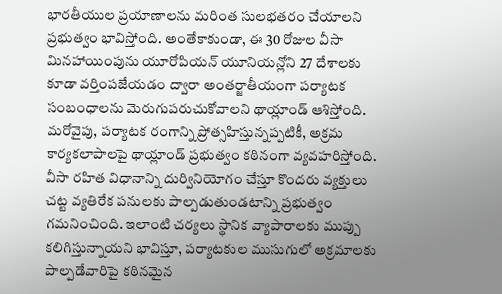భారతీయుల ప్రయాణాలను మరింత సులభతరం చేయాలని ప్రభుత్వం భావిస్తోంది. అంతేకాకుండా, ఈ 30 రోజుల వీసా మినహాయింపును యూరోపియన్ యూనియన్లోని 27 దేశాలకు కూడా వర్తింపజేయడం ద్వారా అంతర్జాతీయంగా పర్యాటక సంబంధాలను మెరుగుపరుచుకోవాలని థాయ్లాండ్ ఆశిస్తోంది.
మరోవైపు, పర్యాటక రంగాన్ని ప్రోత్సహిస్తున్నప్పటికీ, అక్రమ కార్యకలాపాలపై థాయ్లాండ్ ప్రభుత్వం కఠినంగా వ్యవహరిస్తోంది. వీసా రహిత విధానాన్ని దుర్వినియోగం చేస్తూ కొందరు వ్యక్తులు చట్ట వ్యతిరేక పనులకు పాల్పడుతుండటాన్ని ప్రభుత్వం గమనించింది. ఇలాంటి చర్యలు స్థానిక వ్యాపారాలకు ముప్పు కలిగిస్తున్నాయని భావిస్తూ, పర్యాటకుల ముసుగులో అక్రమాలకు పాల్పడేవారిపై కఠినమైన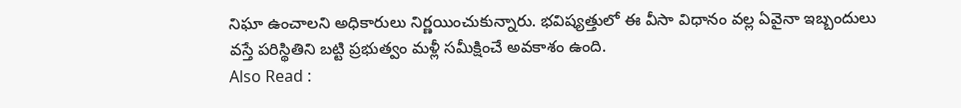నిఘా ఉంచాలని అధికారులు నిర్ణయించుకున్నారు. భవిష్యత్తులో ఈ వీసా విధానం వల్ల ఏవైనా ఇబ్బందులు వస్తే పరిస్థితిని బట్టి ప్రభుత్వం మళ్లీ సమీక్షించే అవకాశం ఉంది.
Also Read :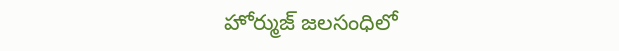హోర్ముజ్ జలసంధిలో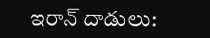ఇరాన్ దాడులు: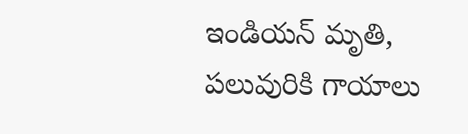ఇండియన్ మృతి, పలువురికి గాయాలు